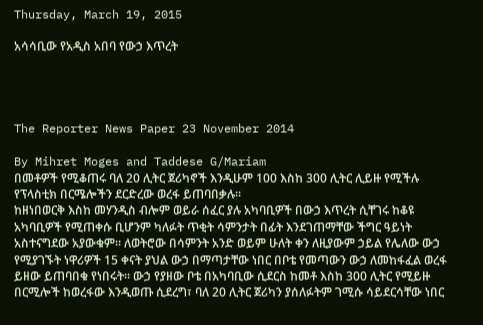Thursday, March 19, 2015

አሳሳቢው የአዲስ አበባ የውኃ እጥረት




The Reporter News Paper 23 November 2014

By Mihret Moges and Taddese G/Mariam
በመቶዎች የሚቆጠሩ ባለ 20 ሊትር ጀሪካኖች እንዲሁም 100 እስከ 300 ሊትር ሊይዙ የሚችሉ የፕላስቲክ በርሜሎችን ደርድረው ወረፋ ይጠባበቃሉ፡፡
ከዘነበወርቅ እስከ መሃንዲስ ብሎም ወይራ ሰፈር ያሉ አካባቢዎች በውኃ እጥረት ሲቸገሩ ከቆዩ አካባቢዎች የሚጠቀሱ ቢሆንም ካለፉት ጥቂት ሳምንታት በፊት እንደገጠማቸው ችግር ዓይነት አስተናግደው አያውቁም፡፡ ለወትሮው በሳምንት አንድ ወይም ሁለት ቀን ለዚያውም ኃይል የሌለው ውኃ የሚያገኙት ነዋሪዎች 15 ቀናት ያህል ውኃ በማጣታቸው ነበር በቦቴ የመጣውን ውኃ ለመከፋፈል ወረፋ ይዘው ይጠባበቁ የነበሩት፡፡ ውኃ የያዘው ቦቴ በአካባቢው ሲደርስ ከመቶ እስከ 300 ሊትር የሚይዙ በርሚሎች ከወረፋው እንዲወጡ ሲደረግ፣ ባለ 20 ሊትር ጀሪካን ያሰለፉትም ገሚሱ ሳይደርሳቸው ነበር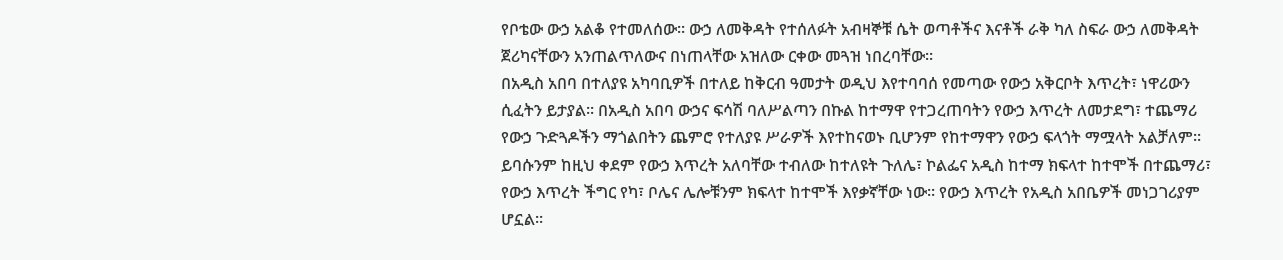የቦቴው ውኃ አልቆ የተመለሰው፡፡ ውኃ ለመቅዳት የተሰለፉት አብዛኞቹ ሴት ወጣቶችና እናቶች ራቅ ካለ ስፍራ ውኃ ለመቅዳት ጀሪካናቸውን አንጠልጥለውና በነጠላቸው አዝለው ርቀው መጓዝ ነበረባቸው፡፡
በአዲስ አበባ በተለያዩ አካባቢዎች በተለይ ከቅርብ ዓመታት ወዲህ እየተባባሰ የመጣው የውኃ አቅርቦት እጥረት፣ ነዋሪውን ሲፈትን ይታያል፡፡ በአዲስ አበባ ውኃና ፍሳሽ ባለሥልጣን በኩል ከተማዋ የተጋረጠባትን የውኃ እጥረት ለመታደግ፣ ተጨማሪ የውኃ ጉድጓዶችን ማጎልበትን ጨምሮ የተለያዩ ሥራዎች እየተከናወኑ ቢሆንም የከተማዋን የውኃ ፍላጎት ማሟላት አልቻለም፡፡ ይባሱንም ከዚህ ቀደም የውኃ እጥረት አለባቸው ተብለው ከተለዩት ጉለሌ፣ ኮልፌና አዲስ ከተማ ክፍላተ ከተሞች በተጨማሪ፣ የውኃ እጥረት ችግር የካ፣ ቦሌና ሌሎቹንም ክፍላተ ከተሞች እየቃኛቸው ነው፡፡ የውኃ እጥረት የአዲስ አበቤዎች መነጋገሪያም ሆኗል፡፡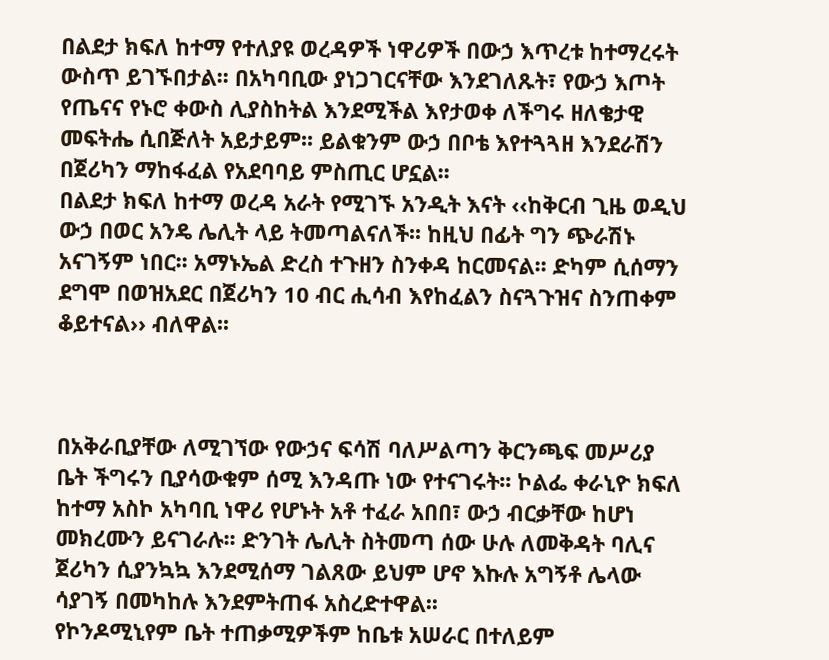በልደታ ክፍለ ከተማ የተለያዩ ወረዳዎች ነዋሪዎች በውኃ እጥረቱ ከተማረሩት ውስጥ ይገኙበታል፡፡ በአካባቢው ያነጋገርናቸው እንደገለጹት፣ የውኃ እጦት የጤናና የኑሮ ቀውስ ሊያስከትል እንደሚችል እየታወቀ ለችግሩ ዘለቄታዊ መፍትሔ ሲበጅለት አይታይም፡፡ ይልቁንም ውኃ በቦቴ እየተጓጓዘ እንደራሽን በጀሪካን ማከፋፈል የአደባባይ ምስጢር ሆኗል፡፡
በልደታ ክፍለ ከተማ ወረዳ አራት የሚገኙ አንዲት እናት ‹‹ከቅርብ ጊዜ ወዲህ ውኃ በወር አንዴ ሌሊት ላይ ትመጣልናለች፡፡ ከዚህ በፊት ግን ጭራሽኑ አናገኝም ነበር፡፡ አማኑኤል ድረስ ተጉዘን ስንቀዳ ከርመናል፡፡ ድካም ሲሰማን ደግሞ በወዝአደር በጀሪካን 10 ብር ሒሳብ እየከፈልን ስናጓጉዝና ስንጠቀም ቆይተናል›› ብለዋል፡፡



በአቅራቢያቸው ለሚገኘው የውኃና ፍሳሽ ባለሥልጣን ቅርንጫፍ መሥሪያ ቤት ችግሩን ቢያሳውቁም ሰሚ እንዳጡ ነው የተናገሩት፡፡ ኮልፌ ቀራኒዮ ክፍለ ከተማ አስኮ አካባቢ ነዋሪ የሆኑት አቶ ተፈራ አበበ፣ ውኃ ብርቃቸው ከሆነ መክረሙን ይናገራሉ፡፡ ድንገት ሌሊት ስትመጣ ሰው ሁሉ ለመቅዳት ባሊና ጀሪካን ሲያንኳኳ እንደሚሰማ ገልጸው ይህም ሆኖ እኩሉ አግኝቶ ሌላው ሳያገኝ በመካከሉ እንደምትጠፋ አስረድተዋል፡፡
የኮንዶሚኒየም ቤት ተጠቃሚዎችም ከቤቱ አሠራር በተለይም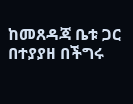ከመጸዳጃ ቤቱ ጋር በተያያዘ በችግሩ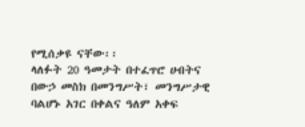የሚሰቃዩ ናቸው፡፡
ላለፉት 20 ዓመታት በተፈጥሮ ሀብትና በውኃ መስክ በመንግሥት፣ መንግሥታዊ ባልሆኑ አገር በቀልና ዓለም አቀፍ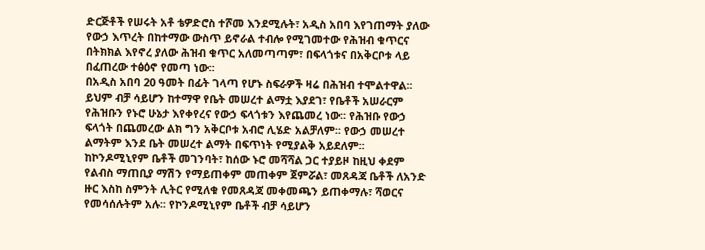ድርጅቶች የሠሩት አቶ ቴዎድሮስ ተሾመ እንደሚሉት፣ አዲስ አበባ እየገጠማት ያለው የውኃ እጥረት በከተማው ውስጥ ይኖራል ተብሎ የሚገመተው የሕዝብ ቁጥርና በትክክል እየኖረ ያለው ሕዝብ ቁጥር አለመጣጣም፣ በፍላጎቱና በአቅርቦቱ ላይ በፈጠረው ተፅዕኖ የመጣ ነው፡፡
በአዲስ አበባ 20 ዓመት በፊት ገላጣ የሆኑ ስፍራዎች ዛሬ በሕዝብ ተሞልተዋል፡፡ ይህም ብቻ ሳይሆን ከተማዋ የቤት መሠረተ ልማቷ እያደገ፣ የቤቶች አሠራርም የሕዝቡን የኑሮ ሁኔታ እየቀየረና የውኃ ፍላጎቱን እየጨመረ ነው፡፡ የሕዝቡ የውኃ ፍላጎት በጨመረው ልክ ግን አቅርቦቱ አብሮ ሊሄድ አልቻለም፡፡ የውኃ መሠረተ ልማትም እንደ ቤት መሠረተ ልማት በፍጥነት የሚያልቅ አይደለም፡፡
ከኮንዶሚኒየም ቤቶች መገንባት፣ ከሰው ኑሮ መሻሻል ጋር ተያይዞ ከዚህ ቀደም የልብስ ማጠቢያ ማሽን የማይጠቀም መጠቀም ጀምሯል፣ መጸዳጃ ቤቶች ለአንድ ዙር እስከ ስምንት ሊትር የሚለቁ የመጸዳጃ መቀመጫን ይጠቀማሉ፣ ሻወርና የመሳሰሉትም አሉ፡፡ የኮንዶሚኒየም ቤቶች ብቻ ሳይሆን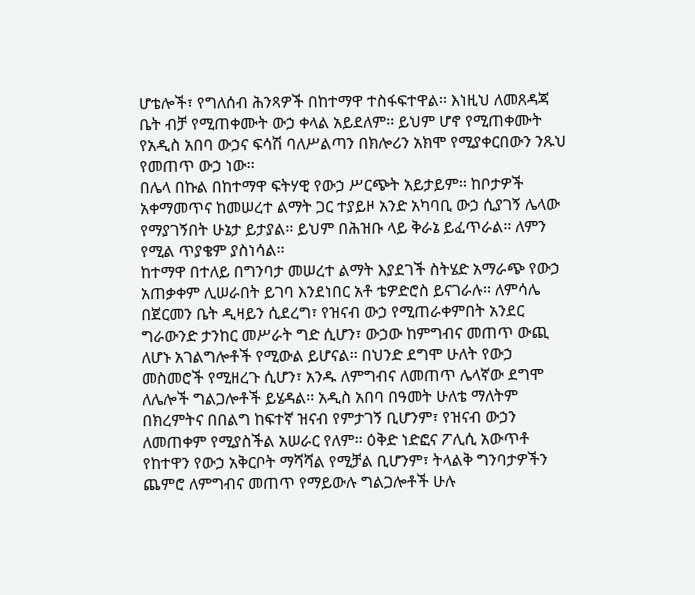ሆቴሎች፣ የግለሰብ ሕንጻዎች በከተማዋ ተስፋፍተዋል፡፡ እነዚህ ለመጸዳጃ ቤት ብቻ የሚጠቀሙት ውኃ ቀላል አይደለም፡፡ ይህም ሆኖ የሚጠቀሙት የአዲስ አበባ ውኃና ፍሳሽ ባለሥልጣን በክሎሪን አክሞ የሚያቀርበውን ንጹህ የመጠጥ ውኃ ነው፡፡
በሌላ በኩል በከተማዋ ፍትሃዊ የውኃ ሥርጭት አይታይም፡፡ ከቦታዎች አቀማመጥና ከመሠረተ ልማት ጋር ተያይዞ አንድ አካባቢ ውኃ ሲያገኝ ሌላው የማያገኝበት ሁኔታ ይታያል፡፡ ይህም በሕዝቡ ላይ ቅራኔ ይፈጥራል፡፡ ለምን የሚል ጥያቄም ያስነሳል፡፡
ከተማዋ በተለይ በግንባታ መሠረተ ልማት እያደገች ስትሄድ አማራጭ የውኃ አጠቃቀም ሊሠራበት ይገባ እንደነበር አቶ ቴዎድሮስ ይናገራሉ፡፡ ለምሳሌ በጀርመን ቤት ዲዛይን ሲደረግ፣ የዝናብ ውኃ የሚጠራቀምበት አንደር ግራውንድ ታንከር መሥራት ግድ ሲሆን፣ ውኃው ከምግብና መጠጥ ውጪ ለሆኑ አገልግሎቶች የሚውል ይሆናል፡፡ በህንድ ደግሞ ሁለት የውኃ መስመሮች የሚዘረጉ ሲሆን፣ አንዱ ለምግብና ለመጠጥ ሌላኛው ደግሞ ለሌሎች ግልጋሎቶች ይሄዳል፡፡ አዲስ አበባ በዓመት ሁለቴ ማለትም በክረምትና በበልግ ከፍተኛ ዝናብ የምታገኝ ቢሆንም፣ የዝናብ ውኃን ለመጠቀም የሚያስችል አሠራር የለም፡፡ ዕቅድ ነድፎና ፖሊሲ አውጥቶ የከተዋን የውኃ አቅርቦት ማሻሻል የሚቻል ቢሆንም፣ ትላልቅ ግንባታዎችን ጨምሮ ለምግብና መጠጥ የማይውሉ ግልጋሎቶች ሁሉ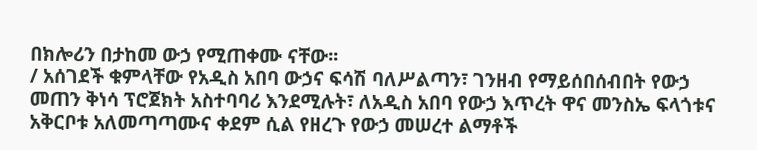በክሎሪን በታከመ ውኃ የሚጠቀሙ ናቸው፡፡
/ አሰገደች ቁምላቸው የአዲስ አበባ ውኃና ፍሳሽ ባለሥልጣን፣ ገንዘብ የማይሰበሰብበት የውኃ መጠን ቅነሳ ፕሮጀክት አስተባባሪ እንደሚሉት፣ ለአዲስ አበባ የውኃ እጥረት ዋና መንስኤ ፍላጎቱና አቅርቦቱ አለመጣጣሙና ቀደም ሲል የዘረጉ የውኃ መሠረተ ልማቶች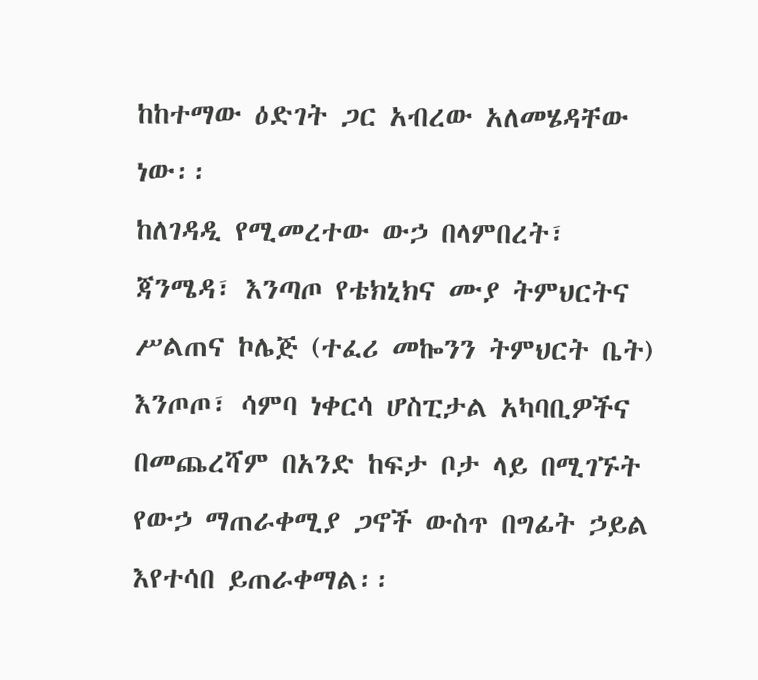ከከተማው ዕድገት ጋር አብረው አለመሄዳቸው ነው፡፡
ከለገዳዲ የሚመረተው ውኃ በላምበረት፣ ጃንሜዳ፣ እንጣጦ የቴክኒክና ሙያ ትምህርትና ሥልጠና ኮሌጅ (ተፈሪ መኰንን ትምህርት ቤት) እንጦጦ፣ ሳምባ ነቀርሳ ሆስፒታል አካባቢዎችና በመጨረሻም በአንድ ከፍታ ቦታ ላይ በሚገኙት የውኃ ማጠራቀሚያ ጋኖች ውስጥ በግፊት ኃይል እየተሳበ ይጠራቀማል፡፡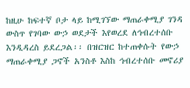ከዚሁ ከፍተኛ ቦታ ላይ ከሚገኘው ማጠራቀሚያ ገንዳ ውስጥ የገባው ውኃ ወደታች እየወረደ ለኅብረተሰቡ እንዲዳረስ ይደረጋል፡፡ በዝርዝር ከተጠቀሱት የውኃ ማጠራቀሚያ ጋኖች አንስቶ እስከ ኅብረተሰቡ መኖሪያ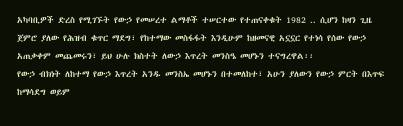አካባቢዎች ድረስ የሚገኙት የውኃ የመሠረተ ልማቶች ተሠርተው የተጠናቀቁት 1982 .. ሲሆን ከዛን ጊዜ ጀምሮ ያለው የሕዝብ ቁጥር ማደግ፣ የከተማው መስፋፋት እንዲሁም ከዘመናዊ አኗኗር የተነሳ የሰው የውኃ አጠቃቀም መጨመሩን፣ ይህ ሁሉ ክስተት ለውኃ እጥረት መንስዔ መሆኑን ተናግረዋል፡፡
የውኃ ብክነት ለከተማ የውኃ እጥረት አንዱ መንስኤ መሆኑን በተመለከተ፣ አሁን ያለውን የውኃ ምርት በእጥፍ ከማሳደግ ወይም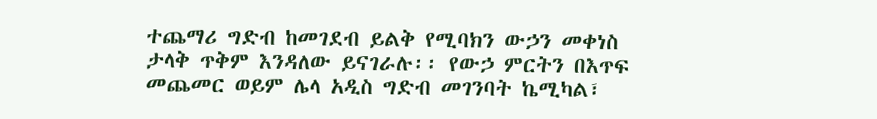ተጨማሪ ግድብ ከመገደብ ይልቅ የሚባክን ውኃን መቀነስ ታላቅ ጥቅም እንዳለው ይናገራሉ፡፡ የውኃ ምርትን በእጥፍ መጨመር ወይም ሌላ አዲስ ግድብ መገንባት ኬሚካል፣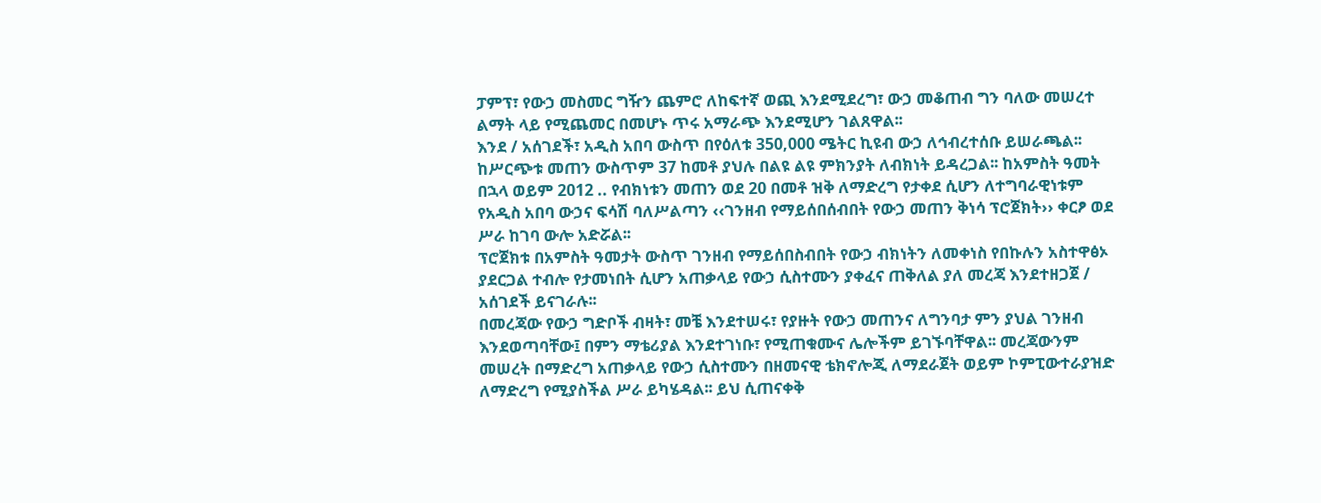ፓምፕ፣ የውኃ መስመር ግዥን ጨምሮ ለከፍተኛ ወጪ እንደሚደረግ፣ ውኃ መቆጠብ ግን ባለው መሠረተ ልማት ላይ የሚጨመር በመሆኑ ጥሩ አማራጭ እንደሚሆን ገልጸዋል፡፡
እንደ / አሰገደች፣ አዲስ አበባ ውስጥ በየዕለቱ 350,000 ሜትር ኪዩብ ውኃ ለኅብረተሰቡ ይሠራጫል፡፡ ከሥርጭቱ መጠን ውስጥም 37 ከመቶ ያህሉ በልዩ ልዩ ምክንያት ለብክነት ይዳረጋል፡፡ ከአምስት ዓመት በኋላ ወይም 2012 .. የብክነቱን መጠን ወደ 20 በመቶ ዝቅ ለማድረግ የታቀደ ሲሆን ለተግባራዊነቱም የአዲስ አበባ ውኃና ፍሳሽ ባለሥልጣን ‹‹ገንዘብ የማይሰበሰብበት የውኃ መጠን ቅነሳ ፕሮጀክት›› ቀርፆ ወደ ሥራ ከገባ ውሎ አድሯል፡፡
ፕሮጀክቱ በአምስት ዓመታት ውስጥ ገንዘብ የማይሰበስብበት የውኃ ብክነትን ለመቀነስ የበኩሉን አስተዋፅኦ ያደርጋል ተብሎ የታመነበት ሲሆን አጠቃላይ የውኃ ሲስተሙን ያቀፈና ጠቅለል ያለ መረጃ እንደተዘጋጀ / አሰገደች ይናገራሉ፡፡
በመረጃው የውኃ ግድቦች ብዛት፣ መቼ እንደተሠሩ፣ የያዙት የውኃ መጠንና ለግንባታ ምን ያህል ገንዘብ እንደወጣባቸው፤ በምን ማቴሪያል እንደተገነቡ፣ የሚጠቁሙና ሌሎችም ይገኙባቸዋል፡፡ መረጃውንም መሠረት በማድረግ አጠቃላይ የውኃ ሲስተሙን በዘመናዊ ቴክኖሎጂ ለማደራጀት ወይም ኮምፒውተራያዝድ ለማድረግ የሚያስችል ሥራ ይካሄዳል፡፡ ይህ ሲጠናቀቅ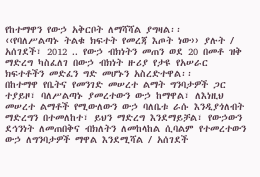የከተማዋን የውኃ አቅርቦት ለማሻሻል ያግዛል፡፡
‹‹የባለሥልጣኑ ትልቁ ክፍተት የመረጃ እጦት ነው›› ያሉት / አሰገደች፣ 2012 .. የውኃ ብክነትን መጠን ወደ 20 በመቶ ዝቅ ማድረግ ካስፈለገ በውኃ ብክነት ዙሪያ የታዩ የአሠራር ክፍተቶችን መድፈን ግድ መሆኑን አስረድተዋል፡፡
በከተማዋ የቤትና የመንገድ መሠረተ ልማት ግንባታዎች ጋር ተያይዞ፣ ባለሥልጣኑ ያመረተውን ውኃ ከማዋል፣ ለእነዚህ መሠረተ ልማቶች የሚውለውን ውኃ ባለቤቱ ራሱ እንዲያጎለብት ማድረግን በተመለከተ፣ ይህን ማድረግ እንደማይቻል፣ የውኃውን ደኅንነት ለመጠበቅና ብክለትን ለመከላከል ሲባልም የተመረተውን ውኃ ለግንባታዎች ማዋል እንደሚሻል / አሰገደች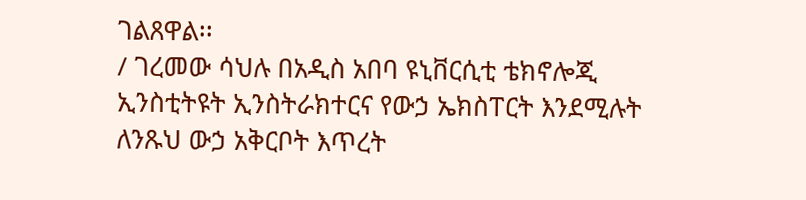ገልጸዋል፡፡
/ ገረመው ሳህሉ በአዲስ አበባ ዩኒቨርሲቲ ቴክኖሎጂ ኢንስቲትዩት ኢንስትራክተርና የውኃ ኤክስፐርት እንደሚሉት ለንጹህ ውኃ አቅርቦት እጥረት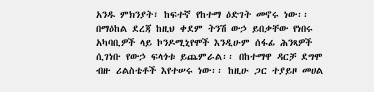አንዱ ምክንያት፣ ከፍተኛ የከተማ ዕድገት መኖሩ ነው፡፡ በማዕከል ደረጃ ከዚህ ቀደም ትንሽ ውኃ ይበቃቸው የነበሩ አካባቢዎች ላይ ኮንዶሚኒየሞች እንዲሁም ሰፋፊ ሕንጻዎች ሲገነቡ የውኃ ፍላጎቱ ይጨምራል፡፡ በከተማዋ ዳርቻ ደግሞ ብዙ ሪልስቴቶች እየተሠሩ ነው፡፡ ከዚሁ ጋር ተያይዞ መሀል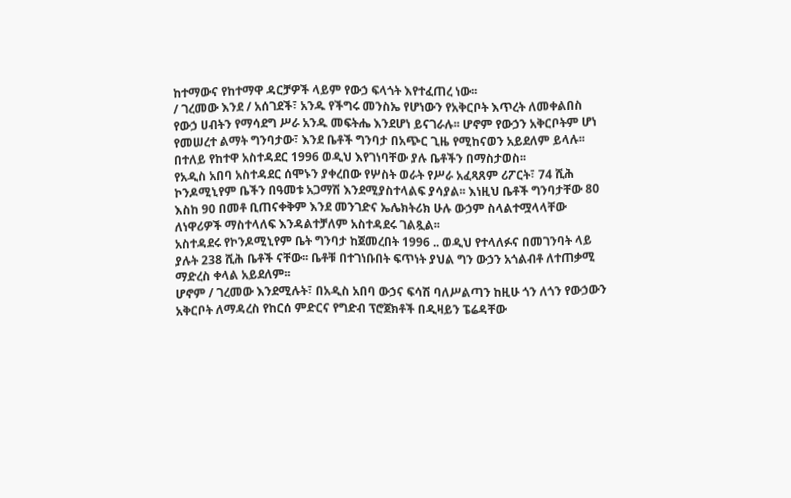ከተማውና የከተማዋ ዳርቻዎች ላይም የውኃ ፍላጎት እየተፈጠረ ነው፡፡
/ ገረመው እንደ / አሰገደች፣ አንዱ የችግሩ መንስኤ የሆነውን የአቅርቦት እጥረት ለመቀልበስ የውኃ ሀብትን የማሳደግ ሥራ አንዱ መፍትሔ እንደሆነ ይናገራሉ፡፡ ሆኖም የውኃን አቅርቦትም ሆነ የመሠረተ ልማት ግንባታው፣ እንደ ቤቶች ግንባታ በአጭር ጊዜ የሚከናወን አይደለም ይላሉ፡፡ በተለይ የከተዋ አስተዳደር 1996 ወዲህ እየገነባቸው ያሉ ቤቶችን በማስታወስ፡፡
የአዲስ አበባ አስተዳደር ሰሞኑን ያቀረበው የሦስት ወራት የሥራ አፈጻጸም ሪፖርት፣ 74 ሺሕ ኮንዶሚኒየም ቤችን በዓመቱ አጋማሽ እንደሚያስተላልፍ ያሳያል፡፡ እነዚህ ቤቶች ግንባታቸው 80 እስከ 90 በመቶ ቢጠናቀቅም እንደ መንገድና ኤሌክትሪክ ሁሉ ውኃም ስላልተሟላላቸው ለነዋሪዎች ማስተላለፍ እንዳልተቻለም አስተዳደሩ ገልጿል፡፡
አስተዳደሩ የኮንዶሚኒየም ቤት ግንባታ ከጀመረበት 1996 .. ወዲህ የተላለፉና በመገንባት ላይ ያሉት 238 ሺሕ ቤቶች ናቸው፡፡ ቤቶቹ በተገነቡበት ፍጥነት ያህል ግን ውኃን አጎልብቶ ለተጠቃሚ ማድረስ ቀላል አይደለም፡፡
ሆኖም / ገረመው እንደሚሉት፣ በአዲስ አበባ ውኃና ፍሳሽ ባለሥልጣን ከዚሁ ጎን ለጎን የውኃውን አቅርቦት ለማዳረስ የከርሰ ምድርና የግድብ ፕሮጀክቶች በዲዛይን ፔሬዳቸው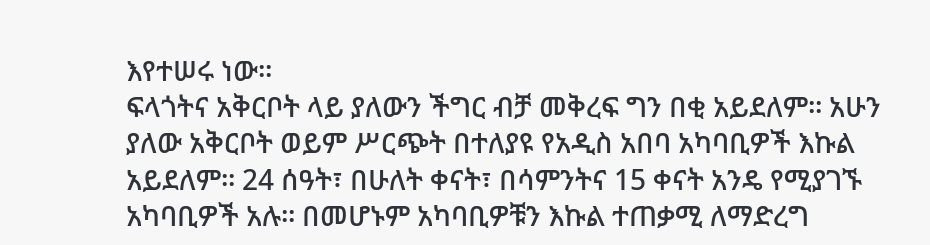እየተሠሩ ነው፡፡
ፍላጎትና አቅርቦት ላይ ያለውን ችግር ብቻ መቅረፍ ግን በቂ አይደለም፡፡ አሁን ያለው አቅርቦት ወይም ሥርጭት በተለያዩ የአዲስ አበባ አካባቢዎች እኩል አይደለም፡፡ 24 ሰዓት፣ በሁለት ቀናት፣ በሳምንትና 15 ቀናት አንዴ የሚያገኙ አካባቢዎች አሉ፡፡ በመሆኑም አካባቢዎቹን እኩል ተጠቃሚ ለማድረግ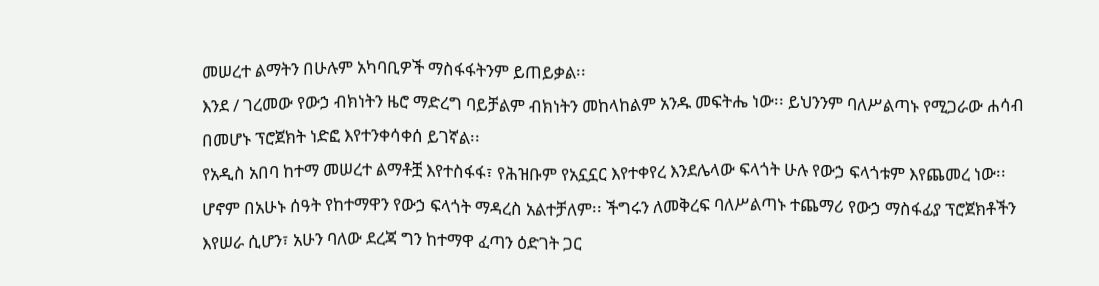መሠረተ ልማትን በሁሉም አካባቢዎች ማስፋፋትንም ይጠይቃል፡፡
እንደ / ገረመው የውኃ ብክነትን ዜሮ ማድረግ ባይቻልም ብክነትን መከላከልም አንዱ መፍትሔ ነው፡፡ ይህንንም ባለሥልጣኑ የሚጋራው ሐሳብ በመሆኑ ፕሮጀክት ነድፎ እየተንቀሳቀሰ ይገኛል፡፡
የአዲስ አበባ ከተማ መሠረተ ልማቶቿ እየተስፋፋ፣ የሕዝቡም የአኗኗር እየተቀየረ እንደሌላው ፍላጎት ሁሉ የውኃ ፍላጎቱም እየጨመረ ነው፡፡ ሆኖም በአሁኑ ሰዓት የከተማዋን የውኃ ፍላጎት ማዳረስ አልተቻለም፡፡ ችግሩን ለመቅረፍ ባለሥልጣኑ ተጨማሪ የውኃ ማስፋፊያ ፕሮጀክቶችን እየሠራ ሲሆን፣ አሁን ባለው ደረጃ ግን ከተማዋ ፈጣን ዕድገት ጋር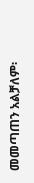መመጣጠን አልቻለም፡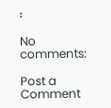፡

No comments:

Post a Comment